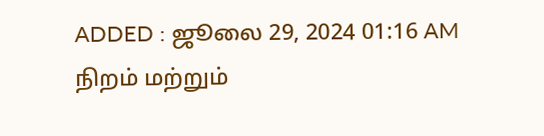ADDED : ஜூலை 29, 2024 01:16 AM
நிறம் மற்றும்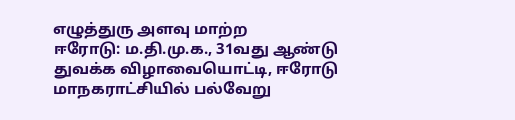எழுத்துரு அளவு மாற்ற
ஈரோடு: ம.தி.மு.க., 31வது ஆண்டு துவக்க விழாவையொட்டி, ஈரோடு மாநகராட்சியில் பல்வேறு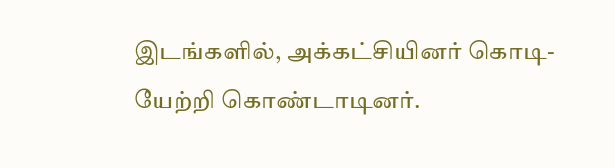இடங்களில், அக்கட்சியினர் கொடி-யேற்றி கொண்டாடினர்.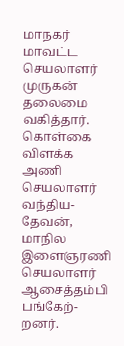மாநகர் மாவட்ட செயலாளர் முருகன் தலைமை வகித்தார். கொள்கை விளக்க அணி செயலாளர் வந்திய-தேவன், மாநில இளைஞரணி செயலாளர் ஆசைத்தம்பி பங்கேற்-றனர்.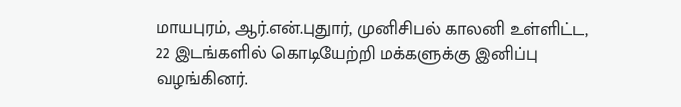மாயபுரம், ஆர்.என்.புதுார், முனிசிபல் காலனி உள்ளிட்ட, 22 இடங்களில் கொடியேற்றி மக்களுக்கு இனிப்பு வழங்கினர்.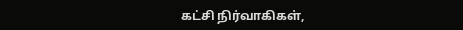கட்சி நிர்வாகிகள்,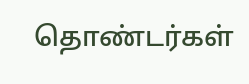தொண்டர்கள்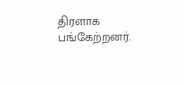திரளாக பங்கேற்றனர்.